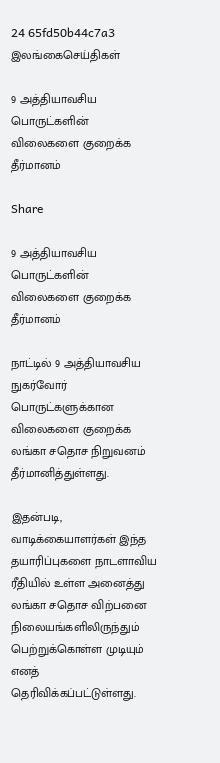24 65fd50b44c7a3
இலங்கைசெய்திகள்

9 அத்தியாவசிய பொருட்களின் விலைகளை குறைக்க தீர்மானம்

Share

9 அத்தியாவசிய பொருட்களின் விலைகளை குறைக்க தீர்மானம்

நாட்டில் 9 அத்தியாவசிய நுகர்வோர் பொருட்களுக்கான விலைகளை குறைக்க லங்கா சதொச நிறுவனம் தீர்மானித்துள்ளது.

இதன்படி, வாடிக்கையாளர்கள் இந்த தயாரிப்புகளை நாடளாவிய ரீதியில் உள்ள அனைத்து லங்கா சதொச விற்பனை நிலையங்களிலிருந்தும் பெற்றுக்கொள்ள முடியும் எனத் தெரிவிக்கப்பட்டுள்ளது.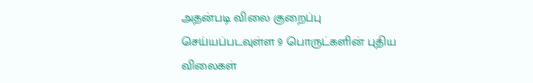அதன்படி விலை குறைப்பு செய்யப்படவுள்ள 9 பொருட்களின் புதிய விலைகள்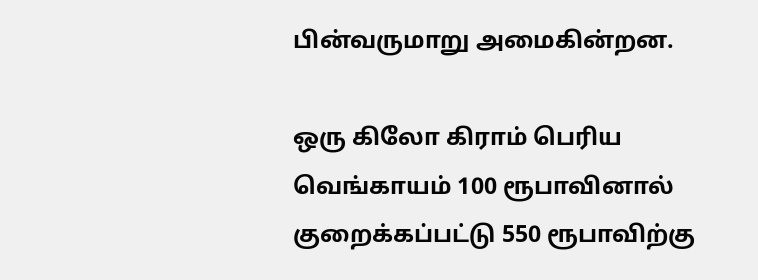பின்வருமாறு அமைகின்றன.

ஒரு கிலோ கிராம் பெரிய வெங்காயம் 100 ரூபாவினால் குறைக்கப்பட்டு 550 ரூபாவிற்கு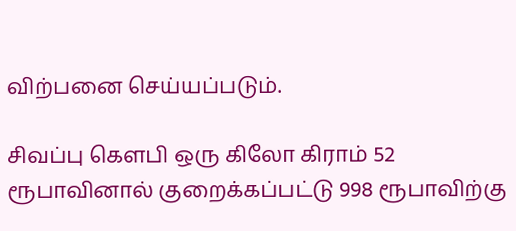விற்பனை செய்யப்படும்.

சிவப்பு கௌபி ஒரு கிலோ கிராம் 52 ரூபாவினால் குறைக்கப்பட்டு 998 ரூபாவிற்கு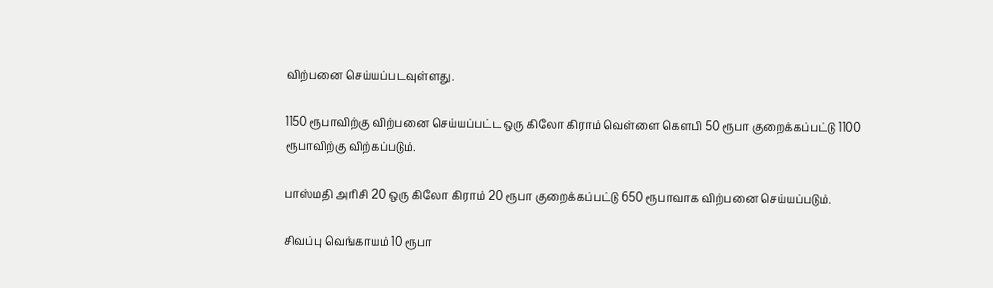விற்பனை செய்யப்படவுள்ளது.

1150 ரூபாவிற்கு விற்பனை செய்யப்பட்ட ஒரு கிலோ கிராம் வெள்ளை கௌபி 50 ரூபா குறைக்கப்பட்டு 1100 ரூபாவிற்கு விற்கப்படும்.

பாஸ்மதி அரிசி 20 ஒரு கிலோ கிராம் 20 ரூபா குறைக்கப்பட்டு 650 ரூபாவாக விற்பனை செய்யப்படும்.

சிவப்பு வெங்காயம் 10 ரூபா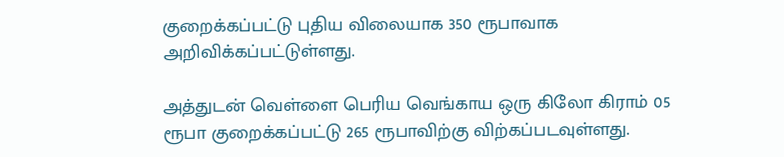குறைக்கப்பட்டு புதிய விலையாக 350 ரூபாவாக அறிவிக்கப்பட்டுள்ளது.

அத்துடன் வெள்ளை பெரிய வெங்காய ஒரு கிலோ கிராம் 05 ரூபா குறைக்கப்பட்டு 265 ரூபாவிற்கு விற்கப்படவுள்ளது.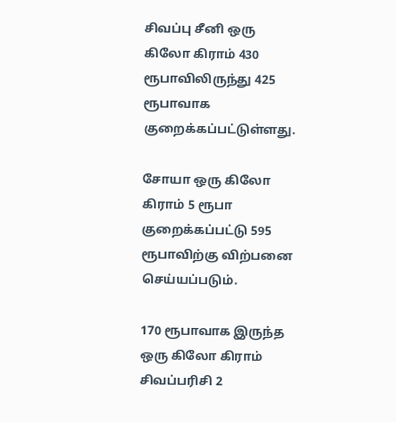சிவப்பு சீனி ஒரு கிலோ கிராம் 430 ரூபாவிலிருந்து 425 ரூபாவாக குறைக்கப்பட்டுள்ளது.

சோயா ஒரு கிலோ கிராம் 5 ரூபா குறைக்கப்பட்டு 595 ரூபாவிற்கு விற்பனை செய்யப்படும்.

170 ரூபாவாக இருந்த ஒரு கிலோ கிராம் சிவப்பரிசி 2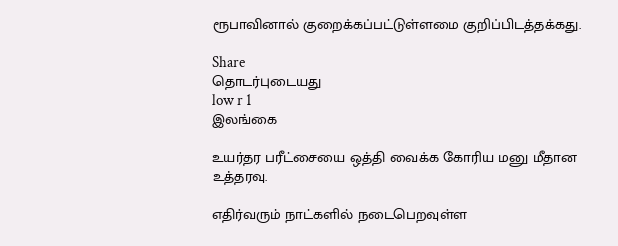ரூபாவினால் குறைக்கப்பட்டுள்ளமை குறிப்பிடத்தக்கது.

Share
தொடர்புடையது
low r 1
இலங்கை

உயர்தர பரீட்சையை ஒத்தி வைக்க கோரிய மனு மீதான உத்தரவு.

எதிர்வரும் நாட்களில் நடைபெறவுள்ள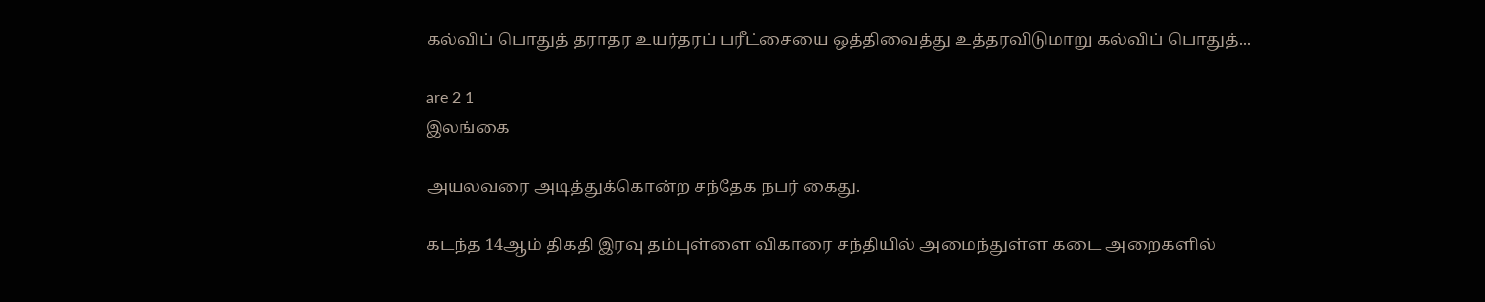கல்விப் பொதுத் தராதர உயர்தரப் பரீட்சையை ஒத்திவைத்து உத்தரவிடுமாறு கல்விப் பொதுத்...

are 2 1
இலங்கை

அயலவரை அடித்துக்கொன்ற சந்தேக நபர் கைது.

கடந்த 14ஆம் திகதி இரவு தம்புள்ளை விகாரை சந்தியில் அமைந்துள்ள கடை அறைகளில்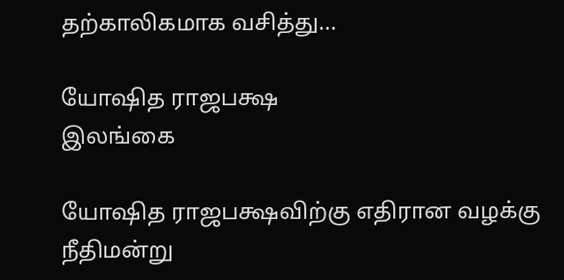தற்காலிகமாக வசித்து...

யோஷித ராஜபக்ஷ
இலங்கை

யோஷித ராஜபக்ஷவிற்கு எதிரான வழக்கு நீதிமன்று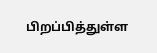பிறப்பித்துள்ள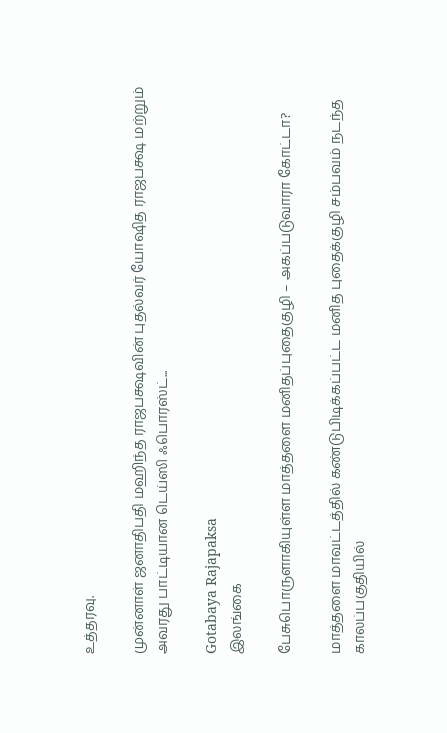உத்தரவு.

முன்னாள் ஜனாதிபதி மஹிந்த ராஜபக்ஷவின் புதல்வர் யோஷித ராஜபக்ஷ மற்றும் அவரது பாட்டியான டெய்ஸி ஃபொரஸ்ட்...

Gotabaya Rajapaksa
இலங்கை

பேசுபொருளாகியுள்ள மாத்தளை மனிதப்புதைகுழி – அகப்படுவாரா கோட்டா?

மாத்தளை மாவட்டத்தில் கண்டுபிடிக்கப்பட்ட மனித புதைக்குழி சம்பவம் நடந்த காலப்பகுதியில்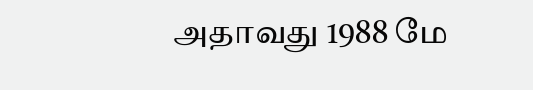அதாவது 1988 மே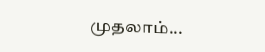முதலாம்...